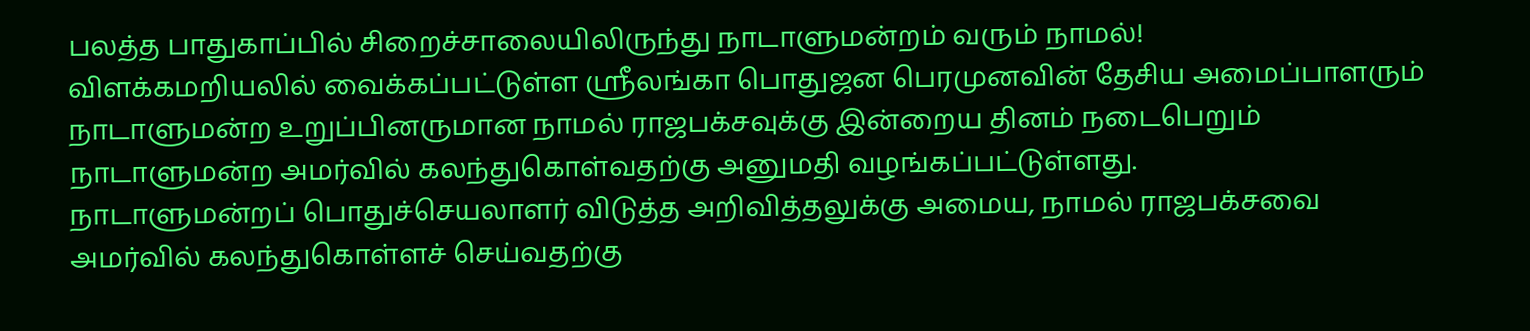பலத்த பாதுகாப்பில் சிறைச்சாலையிலிருந்து நாடாளுமன்றம் வரும் நாமல்!
விளக்கமறியலில் வைக்கப்பட்டுள்ள ஸ்ரீலங்கா பொதுஜன பெரமுனவின் தேசிய அமைப்பாளரும் நாடாளுமன்ற உறுப்பினருமான நாமல் ராஜபக்சவுக்கு இன்றைய தினம் நடைபெறும் நாடாளுமன்ற அமர்வில் கலந்துகொள்வதற்கு அனுமதி வழங்கப்பட்டுள்ளது.
நாடாளுமன்றப் பொதுச்செயலாளர் விடுத்த அறிவித்தலுக்கு அமைய, நாமல் ராஜபக்சவை அமர்வில் கலந்துகொள்ளச் செய்வதற்கு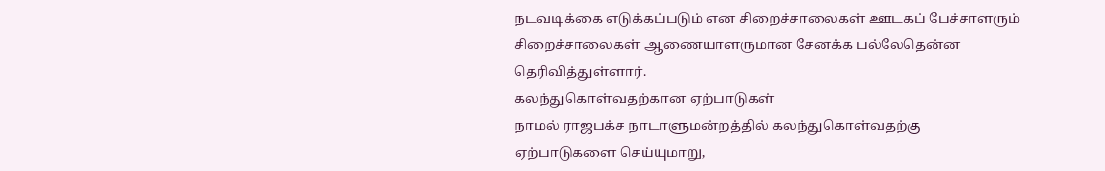நடவடிக்கை எடுக்கப்படும் என சிறைச்சாலைகள் ஊடகப் பேச்சாளரும் சிறைச்சாலைகள் ஆணையாளருமான சேனக்க பல்லேதென்ன தெரிவித்துள்ளார்.
கலந்துகொள்வதற்கான ஏற்பாடுகள்
நாமல் ராஜபக்ச நாடாளுமன்றத்தில் கலந்துகொள்வதற்கு ஏற்பாடுகளை செய்யுமாறு,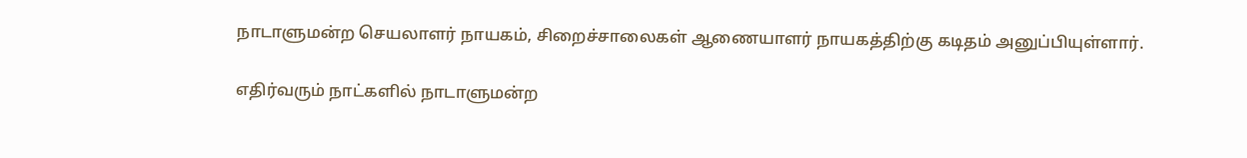நாடாளுமன்ற செயலாளர் நாயகம், சிறைச்சாலைகள் ஆணையாளர் நாயகத்திற்கு கடிதம் அனுப்பியுள்ளார்.

எதிர்வரும் நாட்களில் நாடாளுமன்ற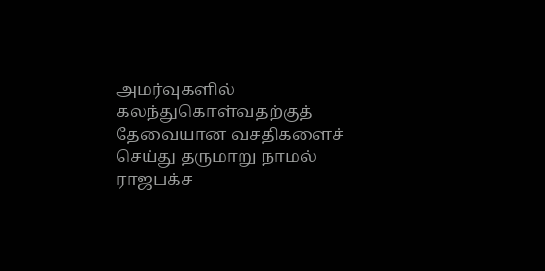அமர்வுகளில் கலந்துகொள்வதற்குத் தேவையான வசதிகளைச் செய்து தருமாறு நாமல் ராஜபக்ச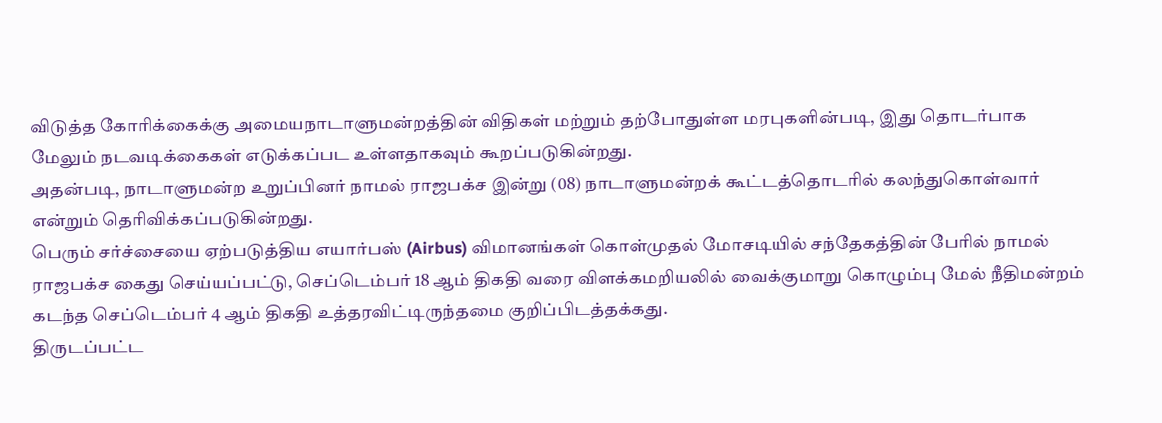விடுத்த கோரிக்கைக்கு அமையநாடாளுமன்றத்தின் விதிகள் மற்றும் தற்போதுள்ள மரபுகளின்படி, இது தொடர்பாக மேலும் நடவடிக்கைகள் எடுக்கப்பட உள்ளதாகவும் கூறப்படுகின்றது.
அதன்படி, நாடாளுமன்ற உறுப்பினர் நாமல் ராஜபக்ச இன்று (08) நாடாளுமன்றக் கூட்டத்தொடரில் கலந்துகொள்வார் என்றும் தெரிவிக்கப்படுகின்றது.
பெரும் சர்ச்சையை ஏற்படுத்திய எயார்பஸ் (Airbus) விமானங்கள் கொள்முதல் மோசடியில் சந்தேகத்தின் பேரில் நாமல் ராஜபக்ச கைது செய்யப்பட்டு, செப்டெம்பர் 18 ஆம் திகதி வரை விளக்கமறியலில் வைக்குமாறு கொழும்பு மேல் நீதிமன்றம் கடந்த செப்டெம்பர் 4 ஆம் திகதி உத்தரவிட்டிருந்தமை குறிப்பிடத்தக்கது.
திருடப்பட்ட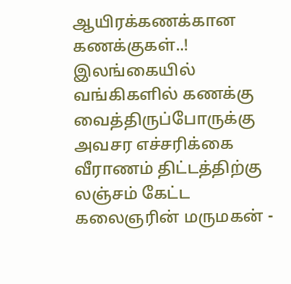ஆயிரக்கணக்கான கணக்குகள்..! இலங்கையில் வங்கிகளில் கணக்கு வைத்திருப்போருக்கு அவசர எச்சரிக்கை
வீராணம் திட்டத்திற்கு லஞ்சம் கேட்ட கலைஞரின் மருமகன் -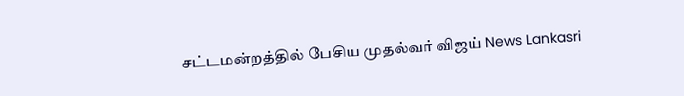சட்டமன்றத்தில் பேசிய முதல்வர் விஜய் News Lankasri